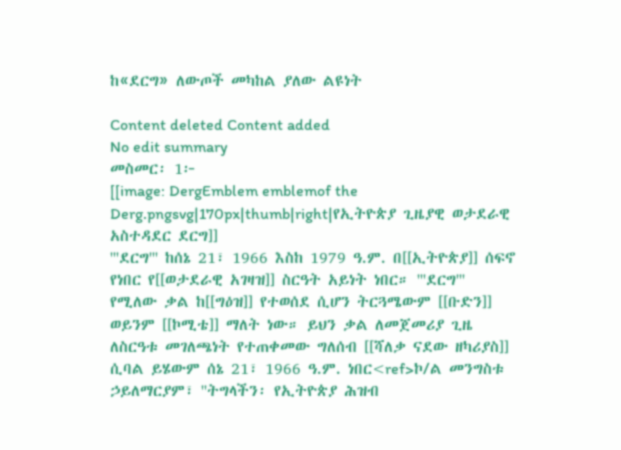ከ«ደርግ» ለውጦች መካከል ያለው ልዩነት

Content deleted Content added
No edit summary
መስመር፡ 1፦
[[image: DergEmblem emblemof the Derg.pngsvg|170px|thumb|right|የኢትዮጵያ ጊዜያዊ ወታደራዊ አስተዳደር ደርግ]]
'''ደርግ''' ከሰኔ 21፣ 1966 እስከ 1979 ዓ.ም. በ[[ኢትዮጵያ]] ሰፍኖ የነበር የ[[ወታደራዊ አገዛዝ]] ስርዓት አይነት ነበር። '''ደርግ''' የሚለው ቃል ከ[[ግዕዝ]] የተወሰደ ሲሆን ትርጓሜውም [[ቡድን]] ወይንም [[ኮሚቴ]] ማለት ነው። ይህን ቃል ለመጀመሪያ ጊዜ ለስርዓቱ መገለጫነት የተጠቀመው ግለሰብ [[ሻለቃ ናደው ዘካሪያስ]] ሲባል ይሄውም ሰኔ 21፣ 1966 ዓ.ም. ነበር<ref>ኮ/ል መንግስቱ ኃይለማርያም፣ ''ትግላችን፡ የኢትዮጵያ ሕዝብ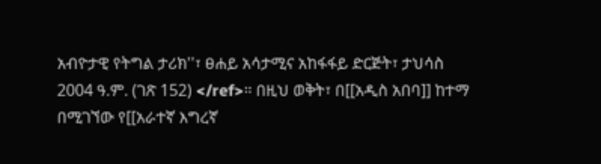አብዮታዊ የትግል ታሪክ''፣ ፀሐይ አሳታሚና አከፋፋይ ድርጅት፣ ታህሳስ 2004 ዓ.ም. (ገጽ 152) </ref>። በዚህ ወቅት፣ በ[[አዲስ አበባ]] ከተማ በሚገኘው የ[[አራተኛ እግረኛ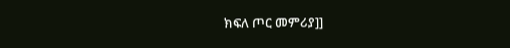ክፍለ ጦር መምሪያ]]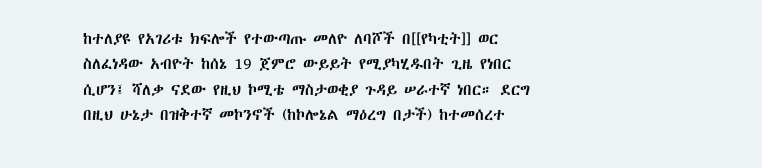ከተለያዩ የአገሪቱ ክፍሎች የተውጣጡ መለዮ ለባሾች በ[[የካቲት]] ወር ስለፈነዳው አብዮት ከሰኔ 19 ጀምሮ ውይይት የሚያካሂዱበት ጊዜ የነበር ሲሆን፤ ሻለቃ ናደው የዚህ ኮሚቴ ማስታወቂያ ጉዳይ ሠራተኛ ነበር። ደርግ በዚህ ሁኔታ በዝቅተኛ መኮንኖች (ከኮሎኔል ማዕረግ በታች) ከተመሰረተ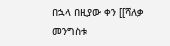በኋላ በዚያው ቀን [[ሻለቃ መንግስቱ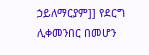ኃይለማርያም]] የደርግ ሊቀመንበር በመሆን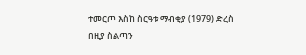ተመርጦ እስከ ስርዓቱ ማብቂያ (1979) ድረስ በዚያ ስልጣን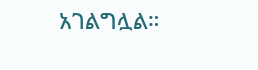አገልግሏል።